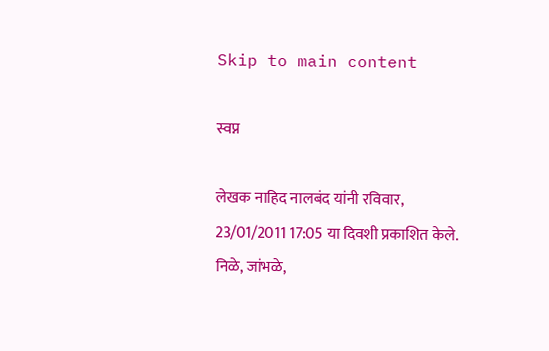Skip to main content

स्वप्न

लेखक नाहिद नालबंद यांनी रविवार, 23/01/2011 17:05 या दिवशी प्रकाशित केले.
निळे, जांभळे,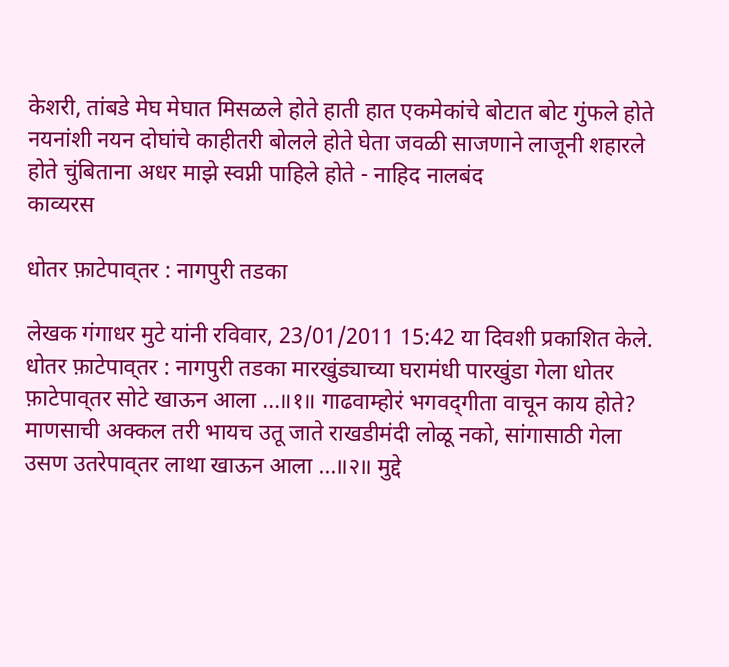केशरी, तांबडे मेघ मेघात मिसळले होते हाती हात एकमेकांचे बोटात बोट गुंफले होते नयनांशी नयन दोघांचे काहीतरी बोलले होते घेता जवळी साजणाने लाजूनी शहारले होते चुंबिताना अधर माझे स्वप्नी पाहिले होते - नाहिद नालबंद
काव्यरस

धोतर फ़ाटेपाव्‌तर : नागपुरी तडका

लेखक गंगाधर मुटे यांनी रविवार, 23/01/2011 15:42 या दिवशी प्रकाशित केले.
धोतर फ़ाटेपाव्‌तर : नागपुरी तडका मारखुंड्याच्या घरामंधी पारखुंडा गेला धोतर फ़ाटेपाव्‌तर सोटे खाऊन आला ...॥१॥ गाढवाम्होरं भगवद्‌गीता वाचून काय होते? माणसाची अक्कल तरी भायच उतू जाते राखडीमंदी लोळू नको, सांगासाठी गेला उसण उतरेपाव्‌तर लाथा खाऊन आला ...॥२॥ मुद्दे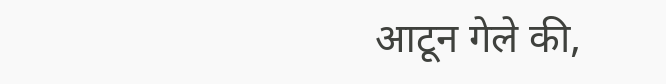आटून गेले की,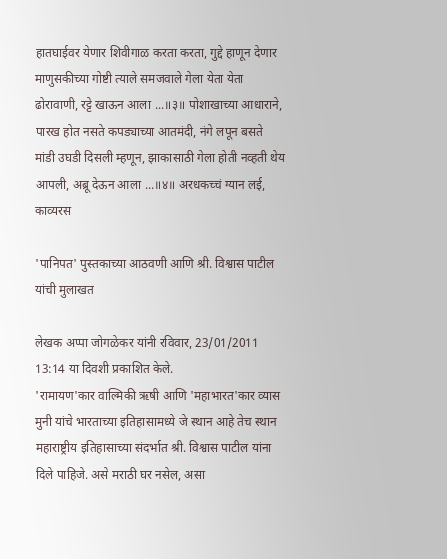हातघाईवर येणार शिवीगाळ करता करता, गुद्दे हाणून देणार माणुसकीच्या गोष्टी त्याले समजवाले गेला येता येता ढोरावाणी, रट्टे खाऊन आला ...॥३॥ पोशाखाच्या आधाराने, पारख होत नसते कपड्याच्या आतमंदी, नंगे लपून बसते मांडी उघडी दिसली म्हणून, झाकासाठी गेला होती नव्हती थेय आपली, अब्रू देऊन आला ...॥४॥ अरधकच्चं ग्यान लई,
काव्यरस

'पानिपत' पुस्तकाच्या आठवणी आणि श्री. विश्वास पाटील यांची मुलाखत

लेखक अप्पा जोगळेकर यांनी रविवार, 23/01/2011 13:14 या दिवशी प्रकाशित केले.
'रामायण'कार वाल्मिकी ऋषी आणि 'महाभारत'कार व्यास मुनी यांचे भारताच्या इतिहासामध्ये जे स्थान आहे तेच स्थान महाराष्ट्रीय इतिहासाच्या संदर्भात श्री. विश्वास पाटील यांना दिले पाहिजे. असे मराठी घर नसेल, असा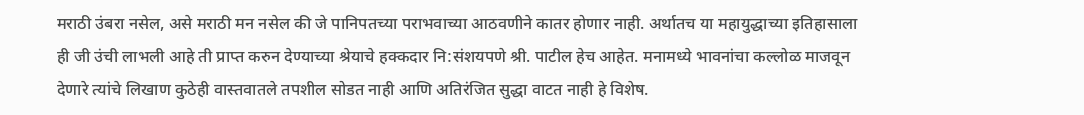मराठी उंबरा नसेल, असे मराठी मन नसेल की जे पानिपतच्या पराभवाच्या आठवणीने कातर होणार नाही. अर्थातच या महायुद्धाच्या इतिहासाला ही जी उंची लाभली आहे ती प्राप्त करुन देण्याच्या श्रेयाचे हक्कदार नि:संशयपणे श्री. पाटील हेच आहेत. मनामध्ये भावनांचा कल्लोळ माजवून देणारे त्यांचे लिखाण कुठेही वास्तवातले तपशील सोडत नाही आणि अतिरंजित सुद्धा वाटत नाही हे विशेष.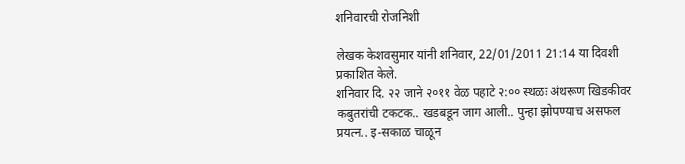शनिवारची रोजनिशी

लेखक केशवसुमार यांनी शनिवार, 22/01/2011 21:14 या दिवशी प्रकाशित केले.
शनिवार दि. २२ जाने २०११ वेळ पहाटे २:०० स्थळः अंथरूण खिडकीवर कबुतरांची टकटक.. खडबडून जाग आली.. पुन्हा झोपण्याच असफल प्रयत्न.. इ-सकाळ चाळून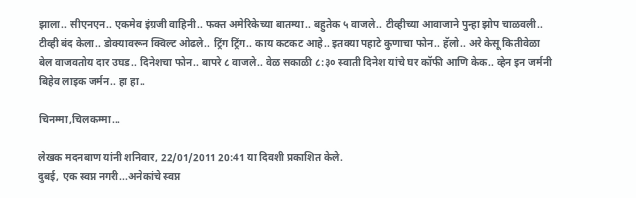झाला.. सीएनएन.. एकमेव इंग्रजी वाहिनी.. फक्त अमेरिकेच्या बातम्या.. बहुतेक ५ वाजले.. टीव्हीच्या आवाजाने पुन्हा झोप चाळवली.. टीव्ही बंद केला.. डोक्यावरून क्विल्ट ओढले.. ट्रिंग ट्रिंग.. काय कटकट आहे.. इतक्या पहाटे कुणाचा फोन.. हॅलो.. अरे केसू कितीवेळा बेल वाजवतोय दार उघड.. दिनेशचा फोन.. बापरे ८ वाजले.. वेळ सकाळी ८:३० स्वाती दिनेश यांचे घर कॉफी आणि केक.. व्हेन इन जर्मनी बिहेव लाइक जर्मन.. हा हा..

चिनम्मा,चिलकम्मा...

लेखक मदनबाण यांनी शनिवार, 22/01/2011 20:41 या दिवशी प्रकाशित केले.
दुबई, एक स्वप्न नगरी...अनेकांचे स्वप्न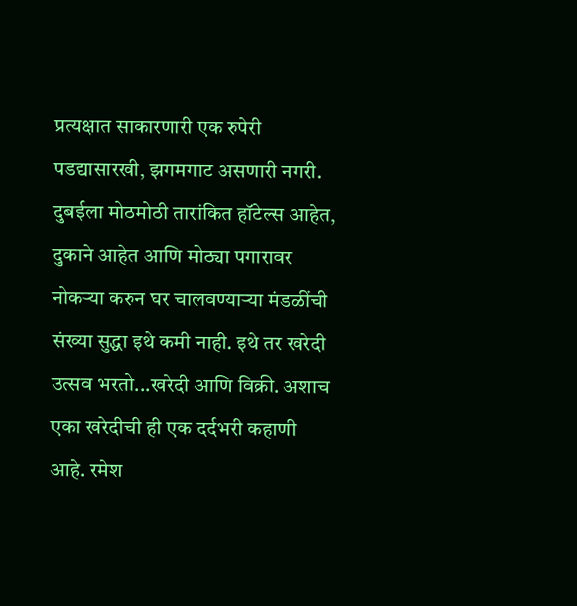प्रत्यक्षात साकारणारी एक रुपेरी पडद्यासारखी, झगमगाट असणारी नगरी. दुबईला मोठमोठी तारांकित हॉटेल्स आहेत, दुकाने आहेत आणि मोठ्या पगारावर नोकर्‍या करुन घर चालवण्यार्‍या मंडळींची संख्या सुद्धा इथे कमी नाही. इथे तर खरेदी उत्सव भरतो...खरेदी आणि विक्री. अशाच एका खरेदीची ही एक दर्दभरी कहाणी आहे. रमेश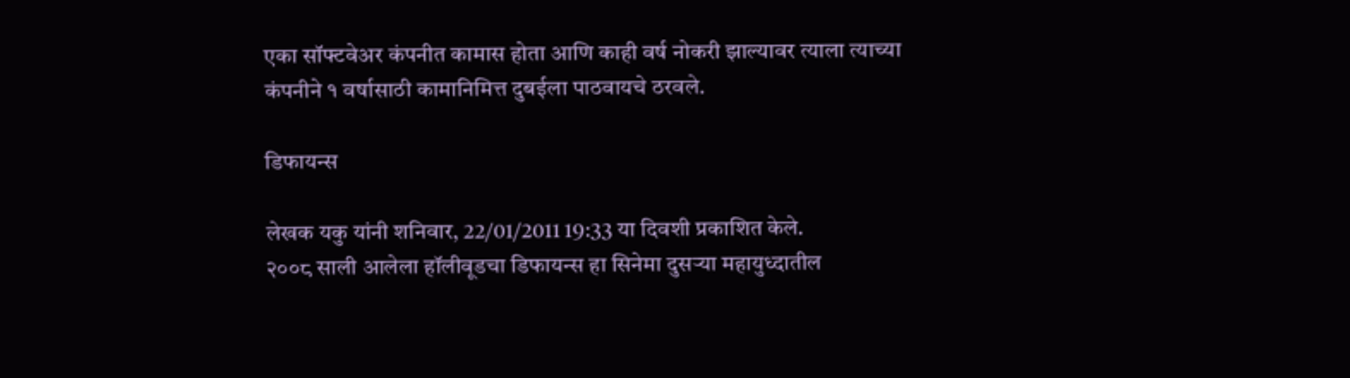एका सॉफ्टवेअर कंपनीत कामास होता आणि काही वर्ष नोकरी झाल्यावर त्याला त्याच्या कंपनीने १ वर्षासाठी कामानिमित्त दुबईला पाठवायचे ठरवले.

डिफायन्स

लेखक यकु यांनी शनिवार, 22/01/2011 19:33 या दिवशी प्रकाशित केले.
२००८ साली आलेला हॉलीवूडचा डिफायन्स हा सिनेमा दुसर्‍या महायुध्दातील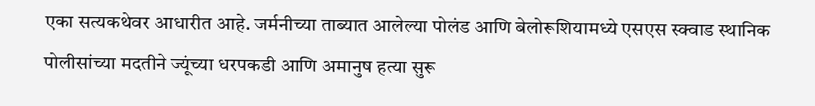एका सत्यकथेवर आधारीत आहे. जर्मनीच्या ताब्यात आलेल्या पोलंड आणि बेलोरूशियामध्ये एसएस स्क्वाड स्थानिक पोलीसांच्या मदतीने ज्यूंच्या धरपकडी आणि अमानुष हत्या सुरू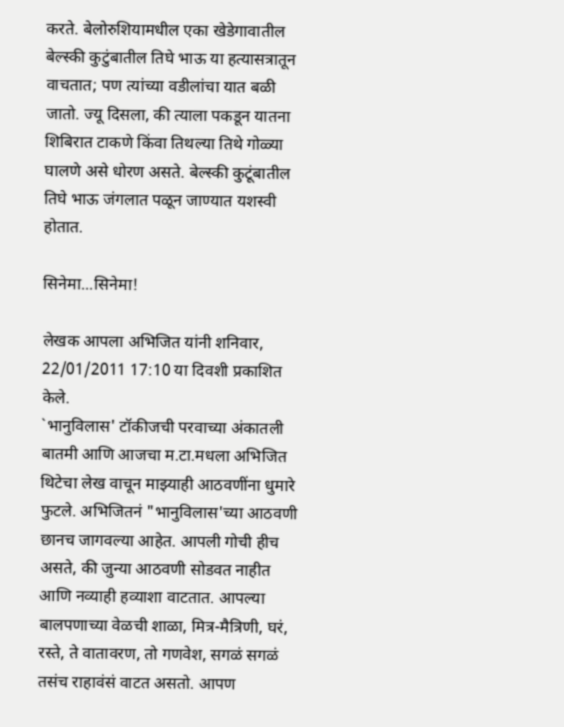करते. बेलोरुशियामधील एका खेडेगावातील बेल्स्की कुटुंबातील तिघे भाऊ या हत्यासत्रातून वाचतात; पण त्यांच्या वडीलांचा यात बळी जातो. ज्यू दिसला, की त्याला पकडून यातना शिबिरात टाकणे किंवा तिथल्या तिथे गोळ्या घालणे असे धोरण असते. बेल्स्की कुटूंबातील तिघे भाऊ जंगलात पळून जाण्यात यशस्वी होतात.

सिनेमा...सिनेमा!

लेखक आपला अभिजित यांनी शनिवार, 22/01/2011 17:10 या दिवशी प्रकाशित केले.
`भानुविलास' टॉकीजची परवाच्या अंकातली बातमी आणि आजचा म.टा.मधला अभिजित थिटेचा लेख वाचून माझ्याही आठवणींना धुमारे फुटले. अभिजितनं "भानुविलास'च्या आठवणी छानच जागवल्या आहेत. आपली गोची हीच असते, की जुन्या आठवणी सोडवत नाहीत आणि नव्याही हव्याशा वाटतात. आपल्या बालपणाच्या वेळची शाळा, मित्र-मैत्रिणी, घरं, रस्ते, ते वातावरण, तो गणवेश, सगळं सगळं तसंच राहावंसं वाटत असतो. आपण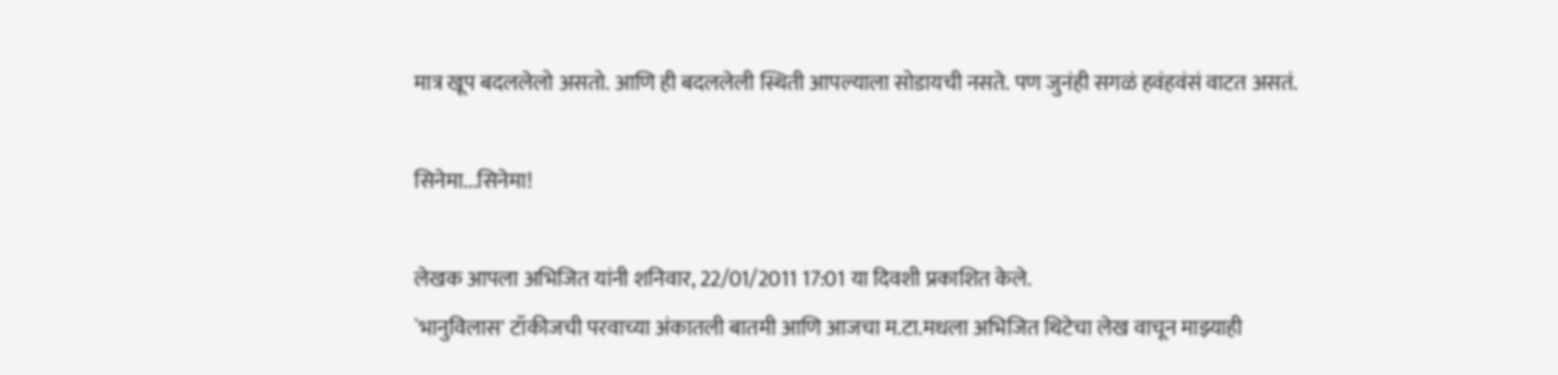मात्र खूप बदललेलो असतो. आणि ही बदललेली स्थिती आपल्याला सोडायची नसते. पण जुनंही सगळं हवंहवंसं वाटत असतं.

सिनेमा...सिनेमा!

लेखक आपला अभिजित यांनी शनिवार, 22/01/2011 17:01 या दिवशी प्रकाशित केले.
`भानुविलास' टॉकीजची परवाच्या अंकातली बातमी आणि आजचा म.टा.मधला अभिजित थिटेचा लेख वाचून माझ्याही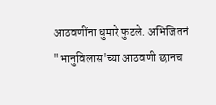आठवणींना धुमारे फुटले. अभिजितनं "भानुविलास'च्या आठवणी छानच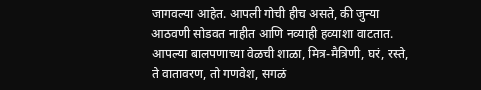जागवल्या आहेत. आपली गोची हीच असते, की जुन्या आठवणी सोडवत नाहीत आणि नव्याही हव्याशा वाटतात. आपल्या बालपणाच्या वेळची शाळा, मित्र-मैत्रिणी, घरं, रस्ते, ते वातावरण, तो गणवेश, सगळं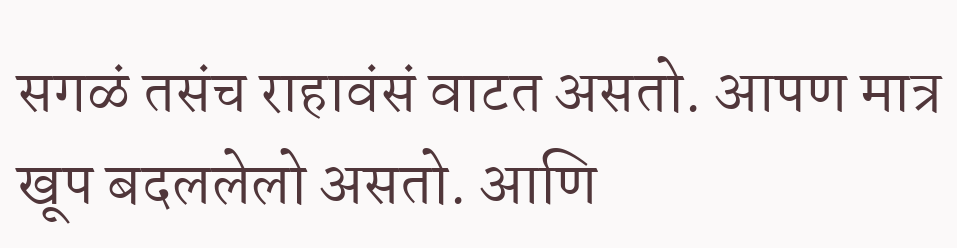सगळं तसंच राहावंसं वाटत असतो. आपण मात्र खूप बदललेलो असतो. आणि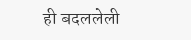ही बदललेली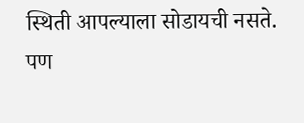स्थिती आपल्याला सोडायची नसते. पण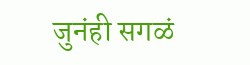जुनंही सगळं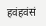हवंहवंसं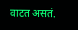वाटत असतं.